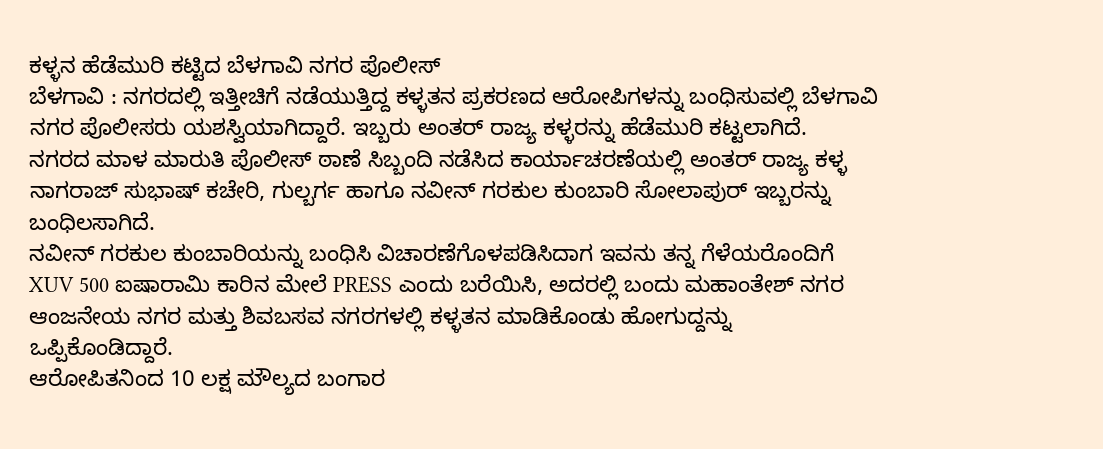ಕಳ್ಳನ ಹೆಡೆಮುರಿ ಕಟ್ಟಿದ ಬೆಳಗಾವಿ ನಗರ ಪೊಲೀಸ್
ಬೆಳಗಾವಿ : ನಗರದಲ್ಲಿ ಇತ್ತೀಚಿಗೆ ನಡೆಯುತ್ತಿದ್ದ ಕಳ್ಳತನ ಪ್ರಕರಣದ ಆರೋಪಿಗಳನ್ನು ಬಂಧಿಸುವಲ್ಲಿ ಬೆಳಗಾವಿ ನಗರ ಪೊಲೀಸರು ಯಶಸ್ವಿಯಾಗಿದ್ದಾರೆ. ಇಬ್ಬರು ಅಂತರ್ ರಾಜ್ಯ ಕಳ್ಳರನ್ನು ಹೆಡೆಮುರಿ ಕಟ್ಟಲಾಗಿದೆ.
ನಗರದ ಮಾಳ ಮಾರುತಿ ಪೊಲೀಸ್ ಠಾಣೆ ಸಿಬ್ಬಂದಿ ನಡೆಸಿದ ಕಾರ್ಯಾಚರಣೆಯಲ್ಲಿ ಅಂತರ್ ರಾಜ್ಯ ಕಳ್ಳ ನಾಗರಾಜ್ ಸುಭಾಷ್ ಕಚೇರಿ, ಗುಲ್ಬರ್ಗ ಹಾಗೂ ನವೀನ್ ಗರಕುಲ ಕುಂಬಾರಿ ಸೋಲಾಪುರ್ ಇಬ್ಬರನ್ನು ಬಂಧಿಲಸಾಗಿದೆ.
ನವೀನ್ ಗರಕುಲ ಕುಂಬಾರಿಯನ್ನು ಬಂಧಿಸಿ ವಿಚಾರಣೆಗೊಳಪಡಿಸಿದಾಗ ಇವನು ತನ್ನ ಗೆಳೆಯರೊಂದಿಗೆ XUV 500 ಐಷಾರಾಮಿ ಕಾರಿನ ಮೇಲೆ PRESS ಎಂದು ಬರೆಯಿಸಿ, ಅದರಲ್ಲಿ ಬಂದು ಮಹಾಂತೇಶ್ ನಗರ ಆಂಜನೇಯ ನಗರ ಮತ್ತು ಶಿವಬಸವ ನಗರಗಳಲ್ಲಿ ಕಳ್ಳತನ ಮಾಡಿಕೊಂಡು ಹೋಗುದ್ದನ್ನು ಒಪ್ಪಿಕೊಂಡಿದ್ದಾರೆ.
ಆರೋಪಿತನಿಂದ 10 ಲಕ್ಷ ಮೌಲ್ಯದ ಬಂಗಾರ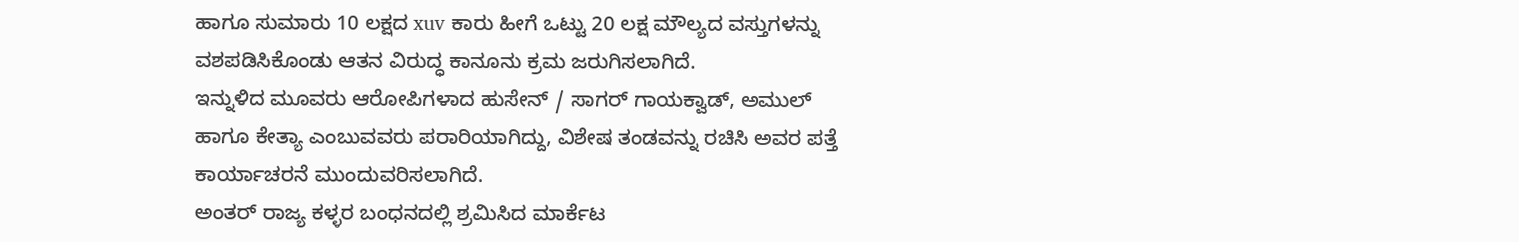ಹಾಗೂ ಸುಮಾರು 10 ಲಕ್ಷದ xuv ಕಾರು ಹೀಗೆ ಒಟ್ಟು 20 ಲಕ್ಷ ಮೌಲ್ಯದ ವಸ್ತುಗಳನ್ನು ವಶಪಡಿಸಿಕೊಂಡು ಆತನ ವಿರುದ್ಧ ಕಾನೂನು ಕ್ರಮ ಜರುಗಿಸಲಾಗಿದೆ.
ಇನ್ನುಳಿದ ಮೂವರು ಆರೋಪಿಗಳಾದ ಹುಸೇನ್ / ಸಾಗರ್ ಗಾಯಕ್ವಾಡ್, ಅಮುಲ್ ಹಾಗೂ ಕೇತ್ಯಾ ಎಂಬುವವರು ಪರಾರಿಯಾಗಿದ್ದು, ವಿಶೇಷ ತಂಡವನ್ನು ರಚಿಸಿ ಅವರ ಪತ್ತೆ ಕಾರ್ಯಾಚರನೆ ಮುಂದುವರಿಸಲಾಗಿದೆ.
ಅಂತರ್ ರಾಜ್ಯ ಕಳ್ಳರ ಬಂಧನದಲ್ಲಿ ಶ್ರಮಿಸಿದ ಮಾರ್ಕೆಟ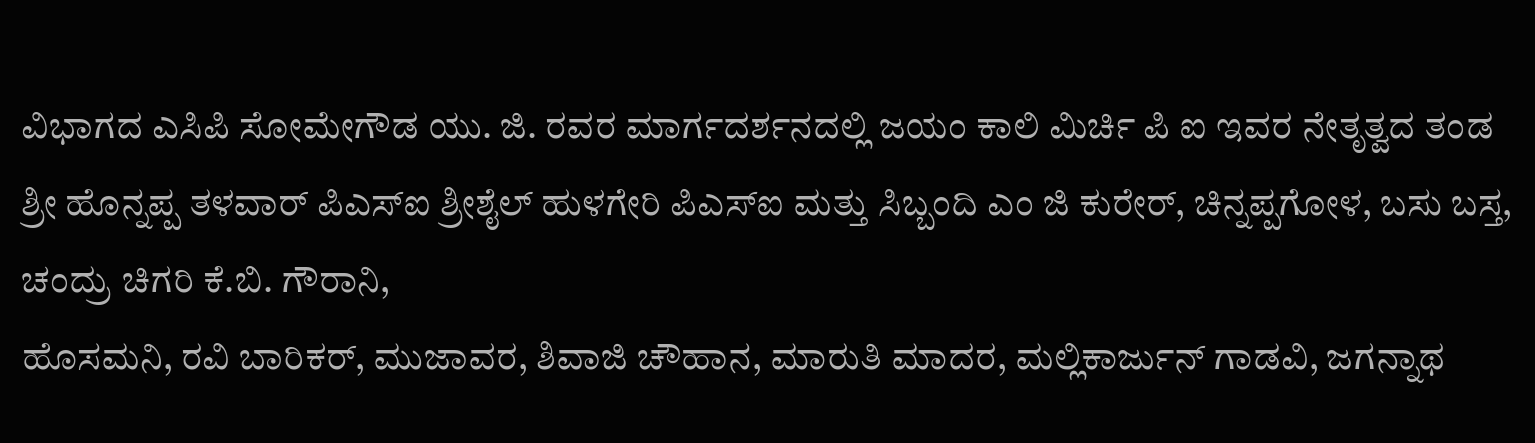ವಿಭಾಗದ ಎಸಿಪಿ ಸೋಮೇಗೌಡ ಯು. ಜಿ. ರವರ ಮಾರ್ಗದರ್ಶನದಲ್ಲಿ ಜಯಂ ಕಾಲಿ ಮಿರ್ಚಿ ಪಿ ಐ ಇವರ ನೇತೃತ್ವದ ತಂಡ ಶ್ರೀ ಹೊನ್ನಪ್ಪ ತಳವಾರ್ ಪಿಎಸ್ಐ ಶ್ರೀಶೈಲ್ ಹುಳಗೇರಿ ಪಿಎಸ್ಐ ಮತ್ತು ಸಿಬ್ಬಂದಿ ಎಂ ಜಿ ಕುರೇರ್, ಚಿನ್ನಪ್ಪಗೋಳ, ಬಸು ಬಸ್ತ, ಚಂದ್ರು ಚಿಗರಿ ಕೆ.ಬಿ. ಗೌರಾನಿ,
ಹೊಸಮನಿ, ರವಿ ಬಾರಿಕರ್, ಮುಜಾವರ, ಶಿವಾಜಿ ಚೌಹಾನ, ಮಾರುತಿ ಮಾದರ, ಮಲ್ಲಿಕಾರ್ಜುನ್ ಗಾಡವಿ, ಜಗನ್ನಾಥ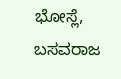ಭೋಸ್ಲೆ, ಬಸವರಾಜ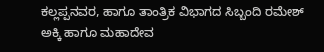ಕಲ್ಲಪ್ಪನವರ, ಹಾಗೂ ತಾಂತ್ರಿಕ ವಿಭಾಗದ ಸಿಬ್ಬಂದಿ ರಮೇಶ್ ಅಕ್ಕಿ ಹಾಗೂ ಮಹಾದೇವ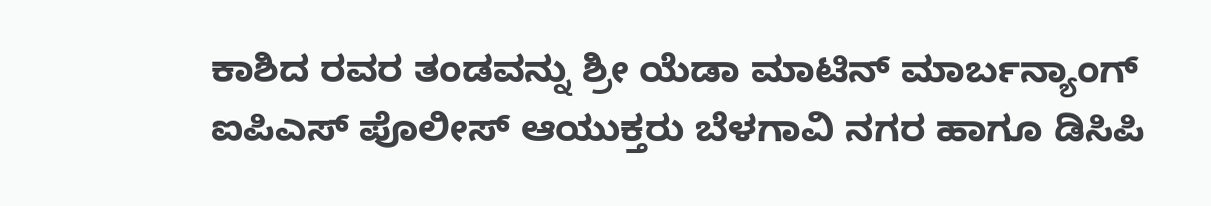ಕಾಶಿದ ರವರ ತಂಡವನ್ನು ಶ್ರೀ ಯೆಡಾ ಮಾಟಿನ್ ಮಾರ್ಬನ್ಯಾಂಗ್ ಐಪಿಎಸ್ ಪೊಲೀಸ್ ಆಯುಕ್ತರು ಬೆಳಗಾವಿ ನಗರ ಹಾಗೂ ಡಿಸಿಪಿ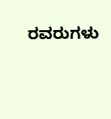ರವರುಗಳು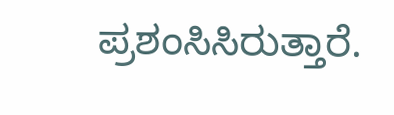ಪ್ರಶಂಸಿಸಿರುತ್ತಾರೆ.